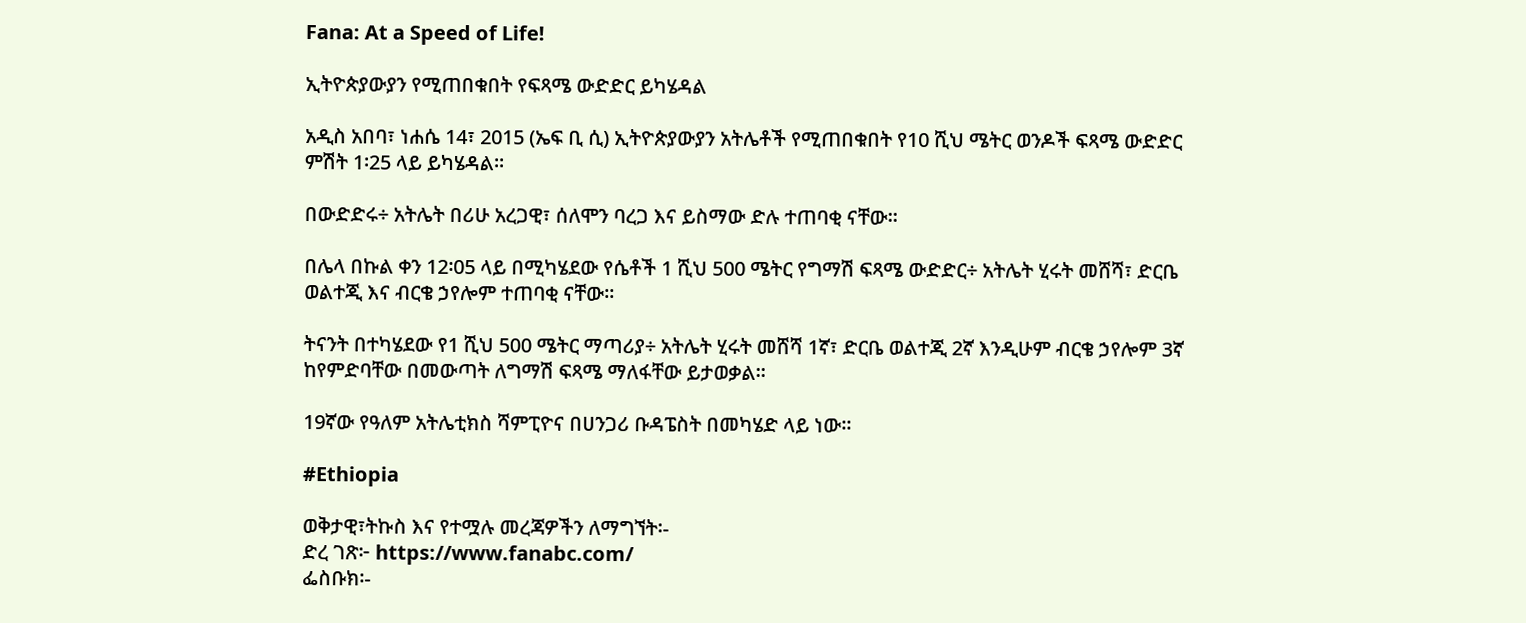Fana: At a Speed of Life!

ኢትዮጵያውያን የሚጠበቁበት የፍጻሜ ውድድር ይካሄዳል

አዲስ አበባ፣ ነሐሴ 14፣ 2015 (ኤፍ ቢ ሲ) ኢትዮጵያውያን አትሌቶች የሚጠበቁበት የ10 ሺህ ሜትር ወንዶች ፍጻሜ ውድድር ምሽት 1፡25 ላይ ይካሄዳል፡፡

በውድድሩ÷ አትሌት በሪሁ አረጋዊ፣ ሰለሞን ባረጋ እና ይስማው ድሉ ተጠባቂ ናቸው፡፡

በሌላ በኩል ቀን 12፡05 ላይ በሚካሄደው የሴቶች 1 ሺህ 500 ሜትር የግማሽ ፍጻሜ ውድድር÷ አትሌት ሂሩት መሸሻ፣ ድርቤ ወልተጂ እና ብርቄ ኃየሎም ተጠባቂ ናቸው፡፡

ትናንት በተካሄደው የ1 ሺህ 500 ሜትር ማጣሪያ÷ አትሌት ሂሩት መሸሻ 1ኛ፣ ድርቤ ወልተጂ 2ኛ እንዲሁም ብርቄ ኃየሎም 3ኛ ከየምድባቸው በመውጣት ለግማሽ ፍጻሜ ማለፋቸው ይታወቃል፡፡

19ኛው የዓለም አትሌቲክስ ሻምፒዮና በሀንጋሪ ቡዳፔስት በመካሄድ ላይ ነው፡፡

#Ethiopia

ወቅታዊ፣ትኩስ እና የተሟሉ መረጃዎችን ለማግኘት፡-
ድረ ገጽ፦ https://www.fanabc.com/
ፌስቡክ፡-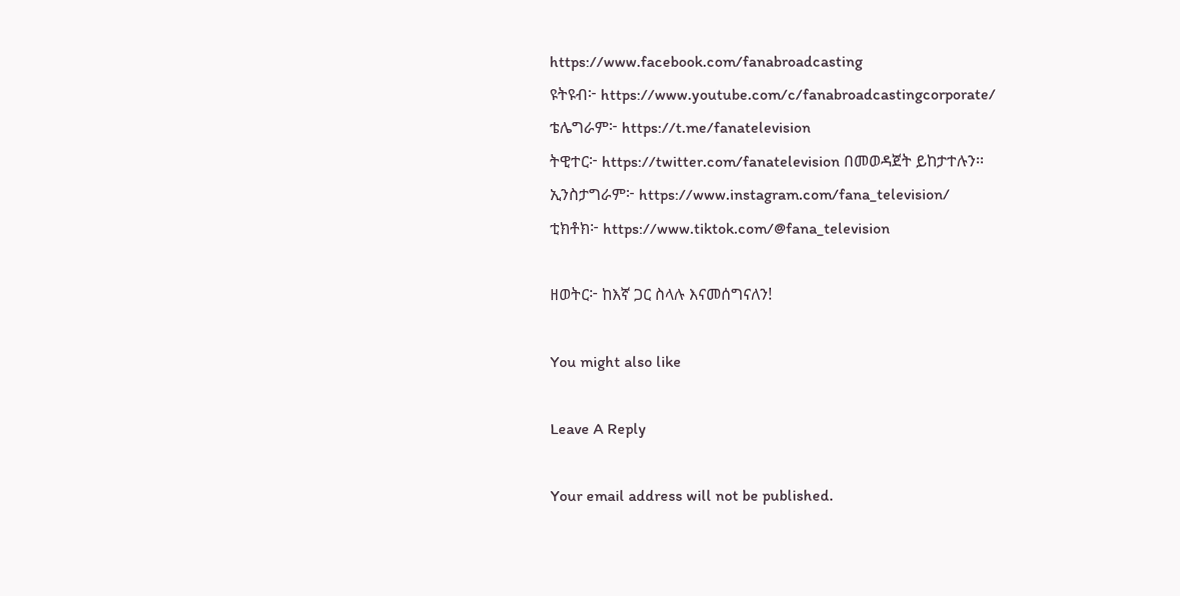https://www.facebook.com/fanabroadcasting
ዩትዩብ፦ https://www.youtube.com/c/fanabroadcastingcorporate/
ቴሌግራም፦ https://t.me/fanatelevision
ትዊተር፦ https://twitter.com/fanatelevision በመወዳጀት ይከታተሉን፡፡
ኢንስታግራም፦ https://www.instagram.com/fana_television/
ቲክቶክ፦ https://www.tiktok.com/@fana_television

ዘወትር፦ ከእኛ ጋር ስላሉ እናመሰግናለን!

You might also like

Leave A Reply

Your email address will not be published.